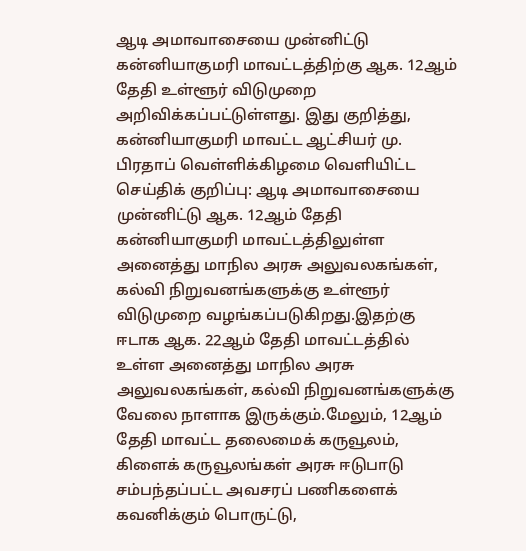ஆடி அமாவாசையை முன்னிட்டு கன்னியாகுமரி மாவட்டத்திற்கு ஆக. 12ஆம் தேதி உள்ளூர் விடுமுறை அறிவிக்கப்பட்டுள்ளது. இது குறித்து, கன்னியாகுமரி மாவட்ட ஆட்சியர் மு. பிரதாப் வெள்ளிக்கிழமை வெளியிட்ட செய்திக் குறிப்பு: ஆடி அமாவாசையை முன்னிட்டு ஆக. 12ஆம் தேதி கன்னியாகுமரி மாவட்டத்திலுள்ள அனைத்து மாநில அரசு அலுவலகங்கள், கல்வி நிறுவனங்களுக்கு உள்ளூர் விடுமுறை வழங்கப்படுகிறது.இதற்கு ஈடாக ஆக. 22ஆம் தேதி மாவட்டத்தில் உள்ள அனைத்து மாநில அரசு அலுவலகங்கள், கல்வி நிறுவனங்களுக்கு வேலை நாளாக இருக்கும்.மேலும், 12ஆம் தேதி மாவட்ட தலைமைக் கருவூலம், கிளைக் கருவூலங்கள் அரசு ஈடுபாடு சம்பந்தப்பட்ட அவசரப் பணிகளைக் கவனிக்கும் பொருட்டு,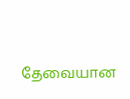தேவையான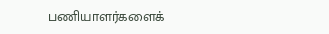பணியாளர்களைக்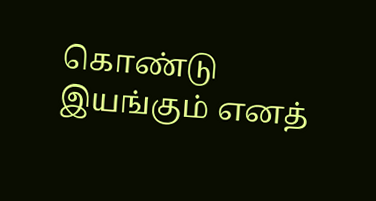கொண்டு இயங்கும் எனத்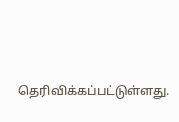தெரிவிக்கப்பட்டுள்ளது.